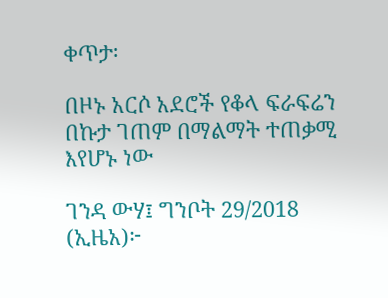ቀጥታ፡

በዞኑ አርሶ አደሮች የቆላ ፍራፍሬን በኩታ ገጠም በማልማት ተጠቃሚ እየሆኑ ነው

ገንዳ ውሃ፤ ግንቦት 29/2018 (ኢዜአ)፦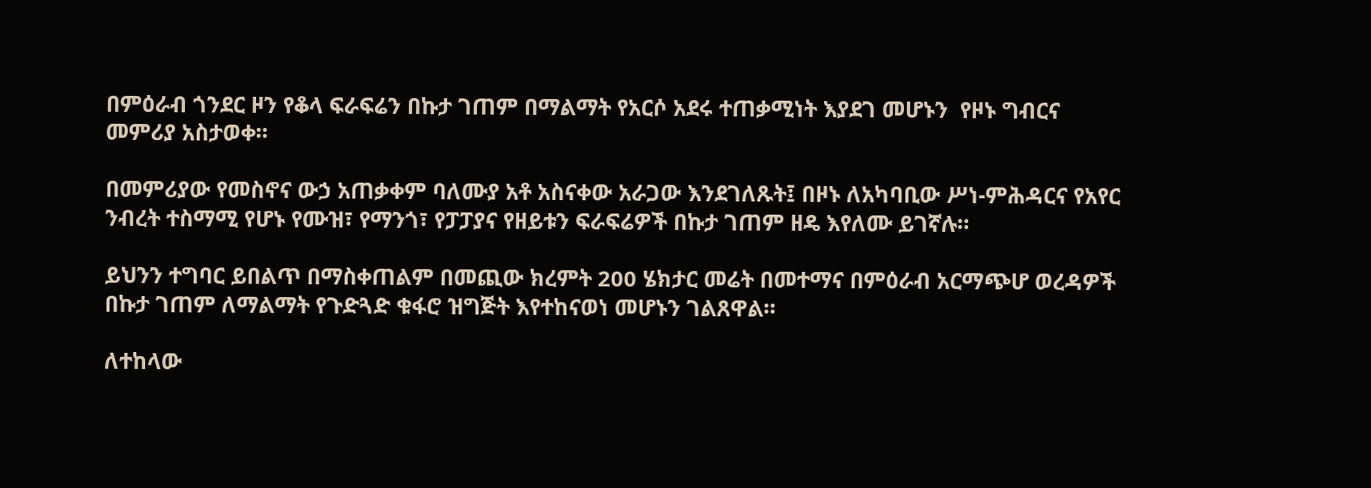በምዕራብ ጎንደር ዞን የቆላ ፍራፍሬን በኩታ ገጠም በማልማት የአርሶ አደሩ ተጠቃሚነት እያደገ መሆኑን  የዞኑ ግብርና መምሪያ አስታወቀ።

በመምሪያው የመስኖና ውኃ አጠቃቀም ባለሙያ አቶ አስናቀው አራጋው እንደገለጹት፤ በዞኑ ለአካባቢው ሥነ-ምሕዳርና የአየር ንብረት ተስማሚ የሆኑ የሙዝ፣ የማንጎ፣ የፓፓያና የዘይቱን ፍራፍሬዎች በኩታ ገጠም ዘዴ እየለሙ ይገኛሉ።

ይህንን ተግባር ይበልጥ በማስቀጠልም በመጪው ክረምት 200 ሄክታር መሬት በመተማና በምዕራብ አርማጭሆ ወረዳዎች በኩታ ገጠም ለማልማት የጉድጓድ ቁፋሮ ዝግጅት እየተከናወነ መሆኑን ገልጸዋል።

ለተከላው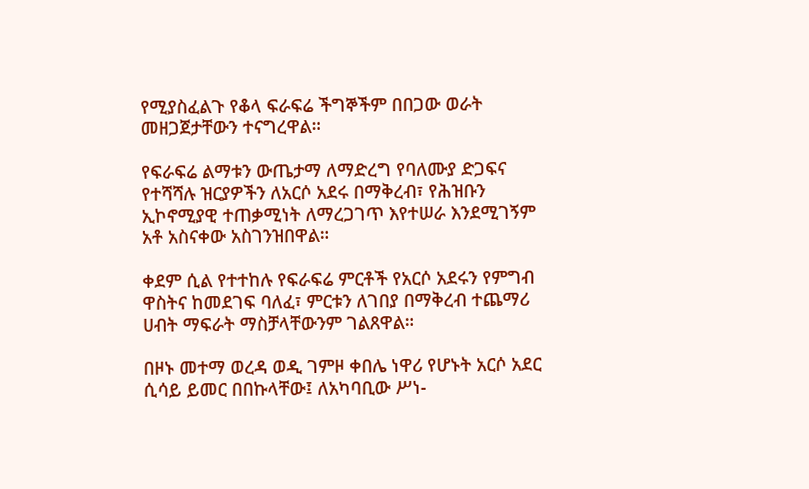የሚያስፈልጉ የቆላ ፍራፍሬ ችግኞችም በበጋው ወራት መዘጋጀታቸውን ተናግረዋል።

የፍራፍሬ ልማቱን ውጤታማ ለማድረግ የባለሙያ ድጋፍና የተሻሻሉ ዝርያዎችን ለአርሶ አደሩ በማቅረብ፣ የሕዝቡን ኢኮኖሚያዊ ተጠቃሚነት ለማረጋገጥ እየተሠራ እንደሚገኝም አቶ አስናቀው አስገንዝበዋል።

ቀደም ሲል የተተከሉ የፍራፍሬ ምርቶች የአርሶ አደሩን የምግብ ዋስትና ከመደገፍ ባለፈ፣ ምርቱን ለገበያ በማቅረብ ተጨማሪ ሀብት ማፍራት ማስቻላቸውንም ገልጸዋል።

በዞኑ መተማ ወረዳ ወዲ ገምዞ ቀበሌ ነዋሪ የሆኑት አርሶ አደር ሲሳይ ይመር በበኩላቸው፤ ለአካባቢው ሥነ-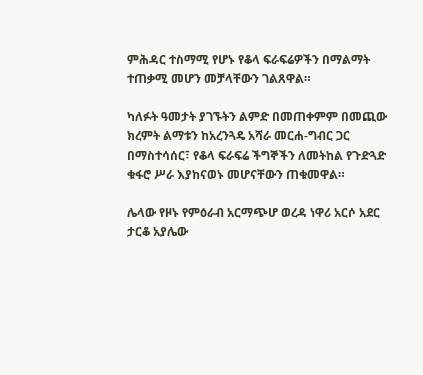ምሕዳር ተስማሚ የሆኑ የቆላ ፍራፍሬዎችን በማልማት ተጠቃሚ መሆን መቻላቸውን ገልጸዋል።

ካለፉት ዓመታት ያገኙትን ልምድ በመጠቀምም በመጪው ክረምት ልማቱን ከአረንጓዴ አሻራ መርሐ-ግብር ጋር በማስተሳሰር፣ የቆላ ፍራፍሬ ችግኞችን ለመትከል የጉድጓድ ቁፋሮ ሥራ እያከናወኑ መሆናቸውን ጠቁመዋል።

ሌላው የዞኑ የምዕራብ አርማጭሆ ወረዳ ነዋሪ አርሶ አደር ታርቆ አያሌው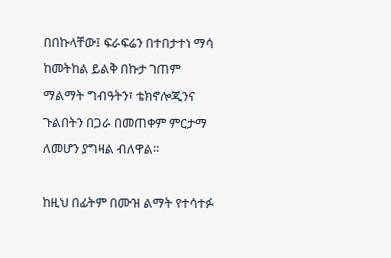በበኩላቸው፤ ፍራፍሬን በተበታተነ ማሳ ከመትከል ይልቅ በኩታ ገጠም ማልማት ግብዓትን፣ ቴክኖሎጂንና ጉልበትን በጋራ በመጠቀም ምርታማ ለመሆን ያግዛል ብለዋል።

ከዚህ በፊትም በሙዝ ልማት የተሳተፉ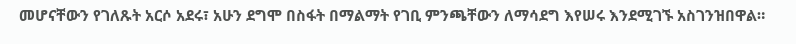መሆናቸውን የገለጹት አርሶ አደሩ፣ አሁን ደግሞ በስፋት በማልማት የገቢ ምንጫቸውን ለማሳደግ እየሠሩ እንደሚገኙ አስገንዝበዋል።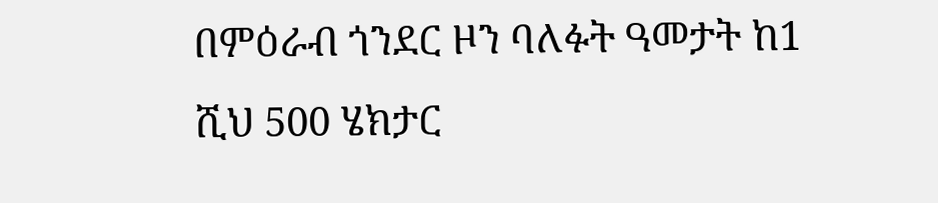በምዕራብ ጎንደር ዞን ባለፉት ዓመታት ከ1 ሺህ 500 ሄክታር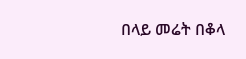በላይ መሬት በቆላ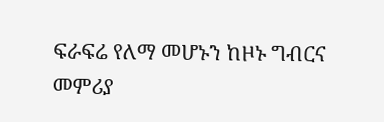ፍራፍሬ የለማ መሆኑን ከዞኑ ግብርና መምሪያ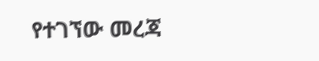የተገኘው መረጃ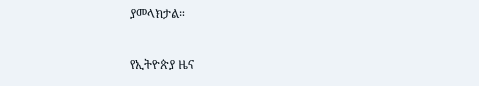ያመላክታል።

የኢትዮጵያ ዜና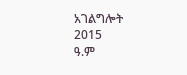አገልግሎት
2015
ዓ.ም